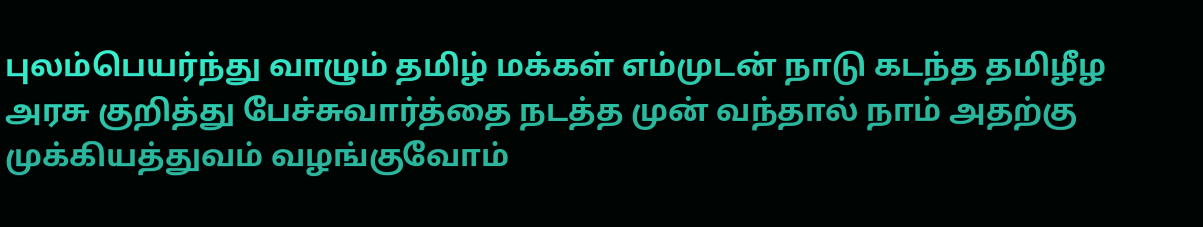புலம்பெயர்ந்து வாழும் தமிழ் மக்கள் எம்முடன் நாடு கடந்த தமிழீழ அரசு குறித்து பேச்சுவார்த்தை நடத்த முன் வந்தால் நாம் அதற்கு முக்கியத்துவம் வழங்குவோம்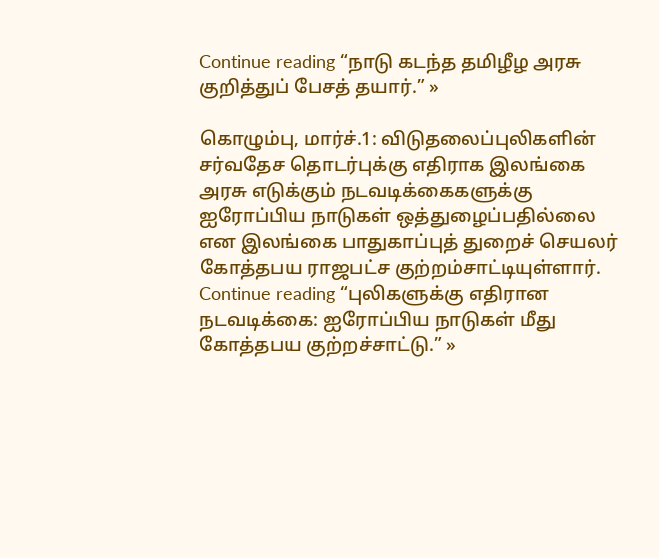Continue reading “நாடு கடந்த தமிழீழ அரசு குறித்துப் பேசத் தயார்.” »

கொழும்பு, மார்ச்.1: விடுதலைப்புலிகளின் சர்வதேச தொடர்புக்கு எதிராக இலங்கை அரசு எடுக்கும் நடவடிக்கைகளுக்கு ஐரோப்பிய நாடுகள் ஒத்துழைப்பதில்லை என இலங்கை பாதுகாப்புத் துறைச் செயலர் கோத்தபய ராஜபட்ச குற்றம்சாட்டியுள்ளார். Continue reading “புலிகளுக்கு எதிரான நடவடிக்கை: ஐரோப்பிய நாடுகள் மீது கோத்தபய குற்றச்சாட்டு.” »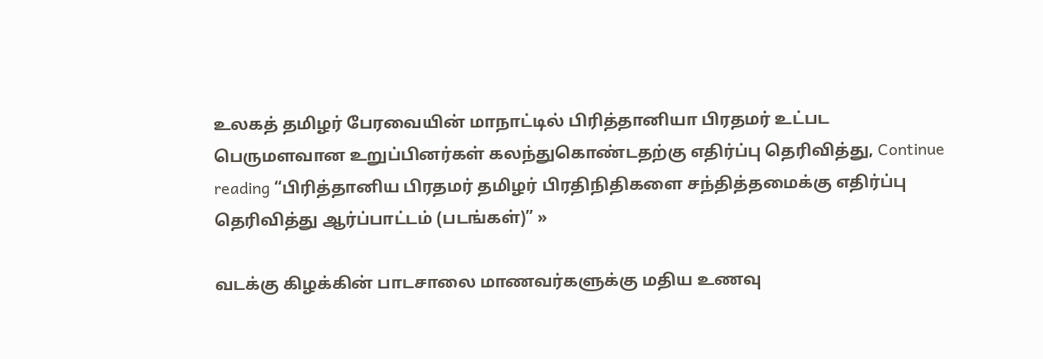உலகத் தமிழர் பேரவையின் மாநாட்டில் பிரித்தானியா பிரதமர் உட்பட பெருமளவான உறுப்பினர்கள் கலந்துகொண்டதற்கு எதிர்ப்பு தெரிவித்து, Continue reading “பிரித்தானிய பிரதமர் தமிழர் பிரதிநிதிகளை சந்தித்தமைக்கு எதிர்ப்பு தெரிவித்து ஆர்ப்பாட்டம் (படங்கள்)” »

வடக்கு கிழக்கின் பாடசாலை மாணவர்களுக்கு மதிய உணவு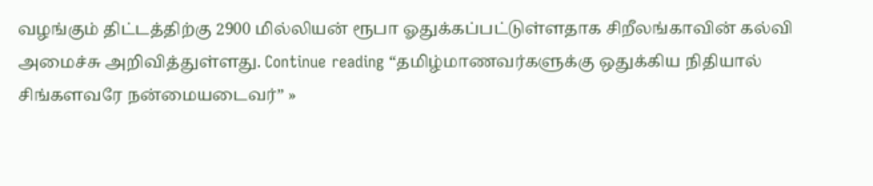வழங்கும் திட்டத்திற்கு 2900 மில்லியன் ரூபா ஓதுக்கப்பட்டுள்ளதாக சிறீலங்காவின் கல்வி அமைச்சு அறிவித்துள்ளது. Continue reading “தமிழ்மாணவர்களுக்கு ஒதுக்கிய நிதியால் சிங்களவரே நன்மையடைவர்” »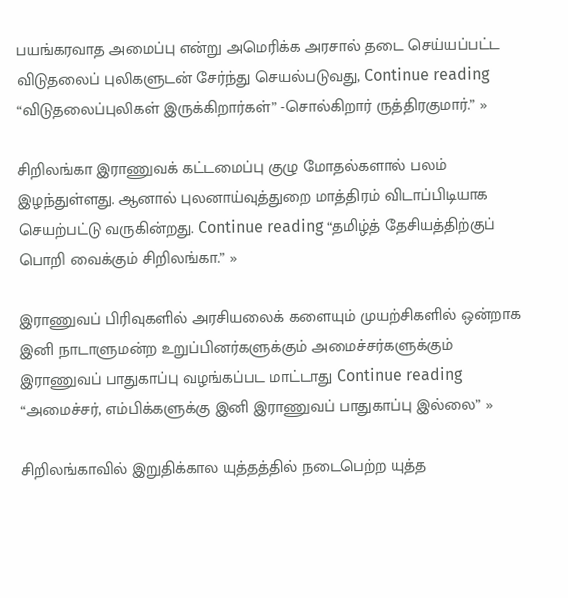பயங்கரவாத அமைப்பு என்று அமெரிக்க அரசால் தடை செய்யப்பட்ட விடுதலைப் புலிகளுடன் சேர்ந்து செயல்படுவது, Continue reading “விடுதலைப்புலிகள் இருக்கிறார்கள்” -சொல்கிறார் ருத்திரகுமார்.” »

சிறிலங்கா இராணுவக் கட்டமைப்பு குழு மோதல்களால் பலம் இழந்துள்ளது. ஆனால் புலனாய்வுத்துறை மாத்திரம் விடாப்பிடியாக செயற்பட்டு வருகின்றது. Continue reading “தமிழ்த் தேசியத்திற்குப் பொறி வைக்கும் சிறிலங்கா.” »

இராணுவப் பிரிவுகளில் அரசியலைக் களையும் முயற்சிகளில் ஒன்றாக இனி நாடாளுமன்ற உறுப்பினர்களுக்கும் அமைச்சர்களுக்கும் இராணுவப் பாதுகாப்பு வழங்கப்பட மாட்டாது Continue reading “அமைச்சர், எம்பிக்களுக்கு இனி இராணுவப் பாதுகாப்பு இல்லை” »

சிறிலங்காவில் இறுதிக்கால யுத்தத்தில் நடைபெற்ற யுத்த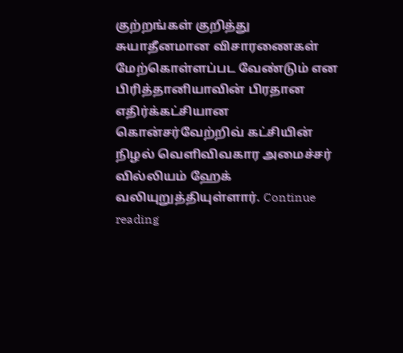குற்றங்கள் குறித்து சுயாதீனமான விசாரணைகள் மேற்கொள்ளப்பட வேண்டும் என பிரித்தானியாவின் பிரதான எதிர்க்கட்சியான கொன்சர்வேற்றிவ் கட்சியின் நிழல் வெளிவிவகார அமைச்சர் வில்லியம் ஹேக் வலியுறுத்தியுள்ளார். Continue reading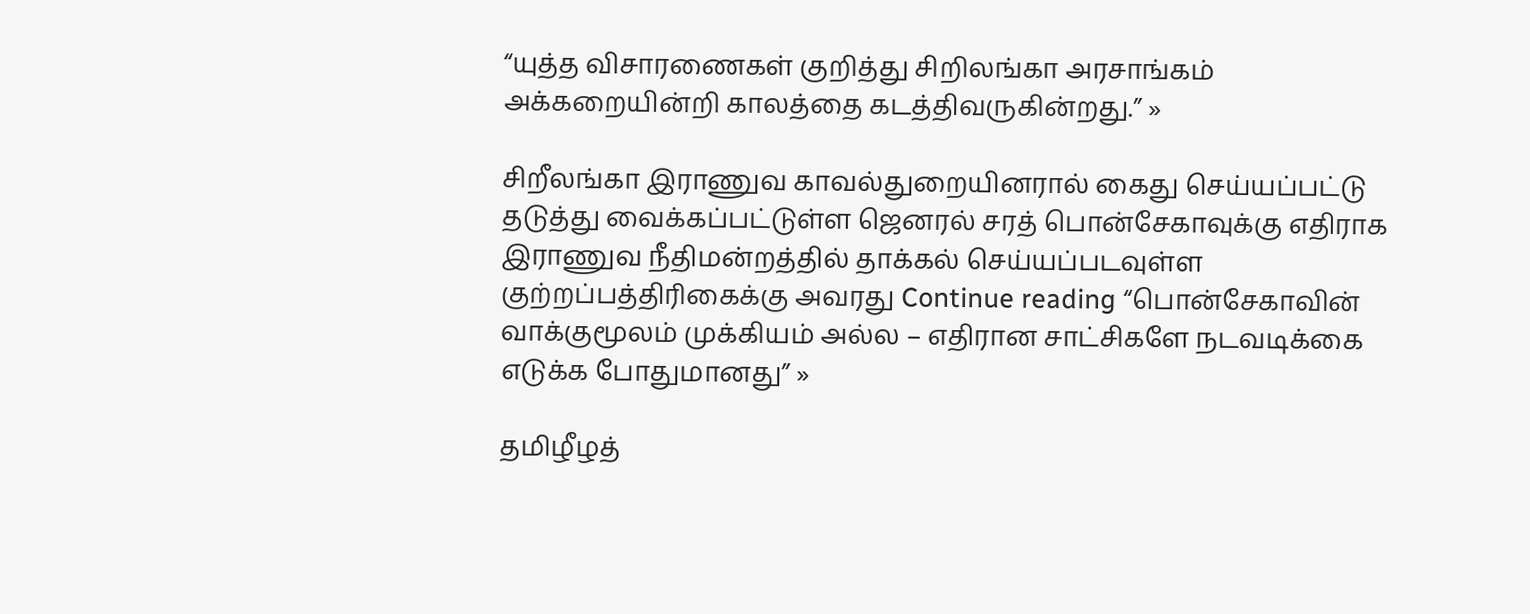“யுத்த விசாரணைகள் குறித்து சிறிலங்கா அரசாங்கம் அக்கறையின்றி காலத்தை கடத்திவருகின்றது.” »

சிறீலங்கா இராணுவ காவல்துறையினரால் கைது செய்யப்பட்டு தடுத்து வைக்கப்பட்டுள்ள ஜெனரல் சரத் பொன்சேகாவுக்கு எதிராக இராணுவ நீதிமன்றத்தில் தாக்கல் செய்யப்படவுள்ள குற்றப்பத்திரிகைக்கு அவரது Continue reading “பொன்சேகாவின் வாக்குமூலம் முக்கியம் அல்ல – எதிரான சாட்சிகளே நடவடிக்கை எடுக்க போதுமானது” »

தமிழீழத்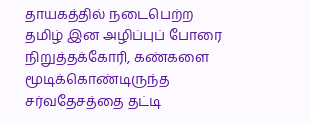தாயகத்தில் நடைபெற்ற தமிழ் இன அழிப்புப் போரை நிறுத்தக்கோரி, கண்களை மூடிக்கொண்டிருந்த சர்வதேசத்தை தட்டி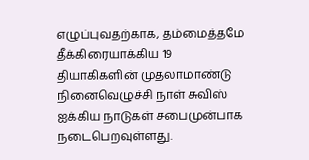எழுப்புவதற்காக, தம்மைத்தமே தீக்கிரையாக்கிய 19 தியாகிகளின் முதலாமாண்டு நினைவெழுச்சி நாள் சுவிஸ் ஐக்கிய நாடுகள் சபைமுன்பாக நடைபெறவுள்ளது.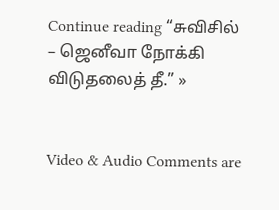Continue reading “சுவிசில் – ஜெனீவா நோக்கி விடுதலைத் தீ.” »


Video & Audio Comments are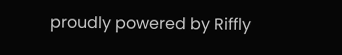proudly powered by Riffly